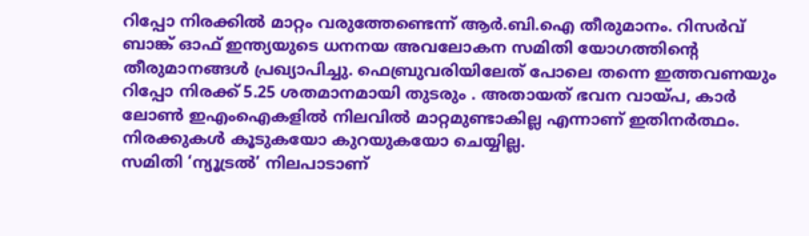റിപ്പോ നിരക്കിൽ മാറ്റം വരുത്തേണ്ടെന്ന് ആർ.ബി.ഐ തീരുമാനം. റിസർവ് ബാങ്ക് ഓഫ് ഇന്ത്യയുടെ ധനനയ അവലോകന സമിതി യോഗത്തിന്റെ തീരുമാനങ്ങൾ പ്രഖ്യാപിച്ചു. ഫെബ്രുവരിയിലേത് പോലെ തന്നെ ഇത്തവണയും റിപ്പോ നിരക്ക് 5.25 ശതമാനമായി തുടരും . അതായത് ഭവന വായ്പ, കാർ ലോൺ ഇഎംഐകളിൽ നിലവിൽ മാറ്റമുണ്ടാകില്ല എന്നാണ് ഇതിനർത്ഥം. നിരക്കുകൾ കൂടുകയോ കുറയുകയോ ചെയ്യില്ല.
സമിതി ‘ന്യൂട്രൽ’ നിലപാടാണ്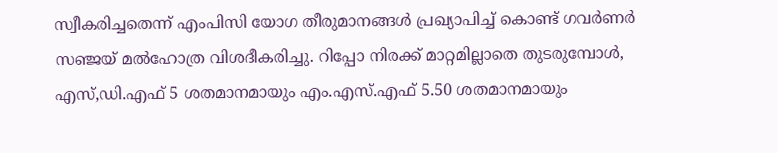സ്വീകരിച്ചതെന്ന് എംപിസി യോഗ തീരുമാനങ്ങൾ പ്രഖ്യാപിച്ച് കൊണ്ട് ഗവർണർ സഞ്ജയ് മൽഹോത്ര വിശദീകരിച്ചു. റിപ്പോ നിരക്ക് മാറ്റമില്ലാതെ തുടരുമ്പോൾ, എസ്,ഡി.എഫ് 5 ശതമാനമായും എം.എസ്.എഫ് 5.50 ശതമാനമായും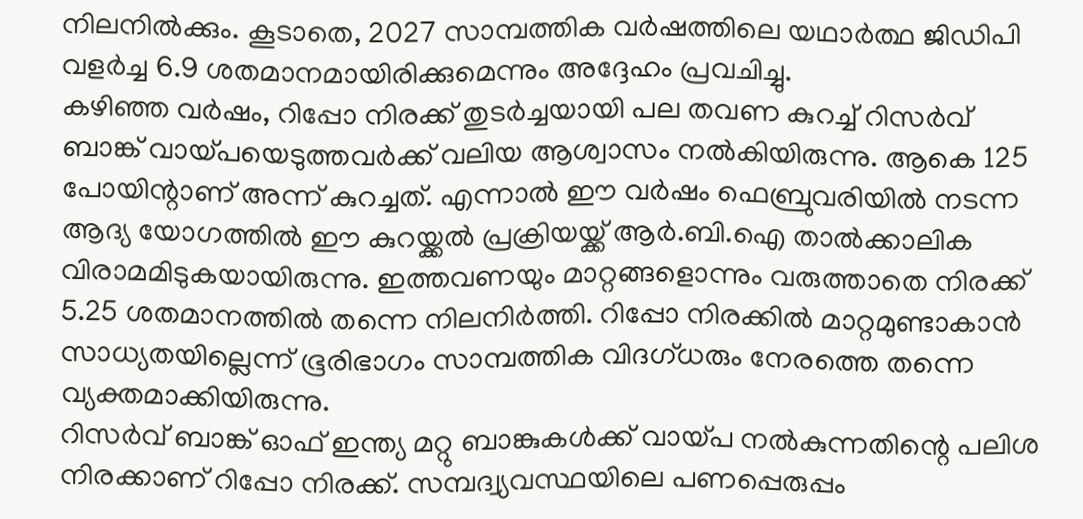നിലനിൽക്കും. കൂടാതെ, 2027 സാമ്പത്തിക വർഷത്തിലെ യഥാർത്ഥ ജിഡിപി വളർച്ച 6.9 ശതമാനമായിരിക്കുമെന്നും അദ്ദേഹം പ്രവചിച്ചു.
കഴിഞ്ഞ വർഷം, റിപ്പോ നിരക്ക് തുടർച്ചയായി പല തവണ കുറച്ച് റിസർവ് ബാങ്ക് വായ്പയെടുത്തവർക്ക് വലിയ ആശ്വാസം നൽകിയിരുന്നു. ആകെ 125 പോയിന്റാണ് അന്ന് കുറച്ചത്. എന്നാൽ ഈ വർഷം ഫെബ്രുവരിയിൽ നടന്ന ആദ്യ യോഗത്തിൽ ഈ കുറയ്ക്കൽ പ്രക്രിയയ്ക്ക് ആർ.ബി.ഐ താൽക്കാലിക വിരാമമിടുകയായിരുന്നു. ഇത്തവണയും മാറ്റങ്ങളൊന്നും വരുത്താതെ നിരക്ക് 5.25 ശതമാനത്തിൽ തന്നെ നിലനിർത്തി. റിപ്പോ നിരക്കിൽ മാറ്റമുണ്ടാകാൻ സാധ്യതയില്ലെന്ന് ഭൂരിഭാഗം സാമ്പത്തിക വിദഗ്ധരും നേരത്തെ തന്നെ വ്യക്തമാക്കിയിരുന്നു.
റിസർവ് ബാങ്ക് ഓഫ് ഇന്ത്യ മറ്റു ബാങ്കുകൾക്ക് വായ്പ നൽകുന്നതിന്റെ പലിശ നിരക്കാണ് റിപ്പോ നിരക്ക്. സമ്പദ്വ്യവസ്ഥയിലെ പണപ്പെരുപ്പം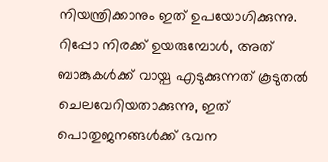നിയന്ത്രിക്കാനും ഇത് ഉപയോഗിക്കുന്നു. റിപ്പോ നിരക്ക് ഉയരുമ്പോൾ, അത് ബാങ്കുകൾക്ക് വായ്പ എടുക്കുന്നത് കൂടുതൽ ചെലവേറിയതാക്കുന്നു, ഇത് പൊതുജനങ്ങൾക്ക് ഭവന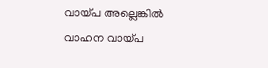വായ്പ അല്ലെങ്കിൽ വാഹന വായ്പ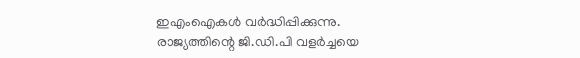ഇഎംഐകൾ വർദ്ധിപ്പിക്കുന്നു.
രാജ്യത്തിന്റെ ജി.ഡി.പി വളർച്ചയെ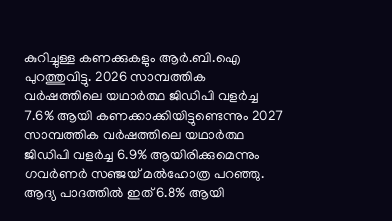കുറിച്ചുള്ള കണക്കുകളും ആർ.ബി.ഐ പുറത്തുവിട്ടു. 2026 സാമ്പത്തിക വർഷത്തിലെ യഥാർത്ഥ ജിഡിപി വളർച്ച 7.6% ആയി കണക്കാക്കിയിട്ടുണ്ടെന്നും 2027 സാമ്പത്തിക വർഷത്തിലെ യഥാർത്ഥ ജിഡിപി വളർച്ച 6.9% ആയിരിക്കുമെന്നും ഗവർണർ സഞ്ജയ് മൽഹോത്ര പറഞ്ഞു. ആദ്യ പാദത്തിൽ ഇത് 6.8% ആയി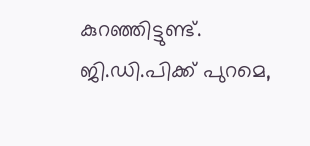കുറഞ്ഞിട്ടുണ്ട്.
ജി.ഡി.പിക്ക് പുറമെ,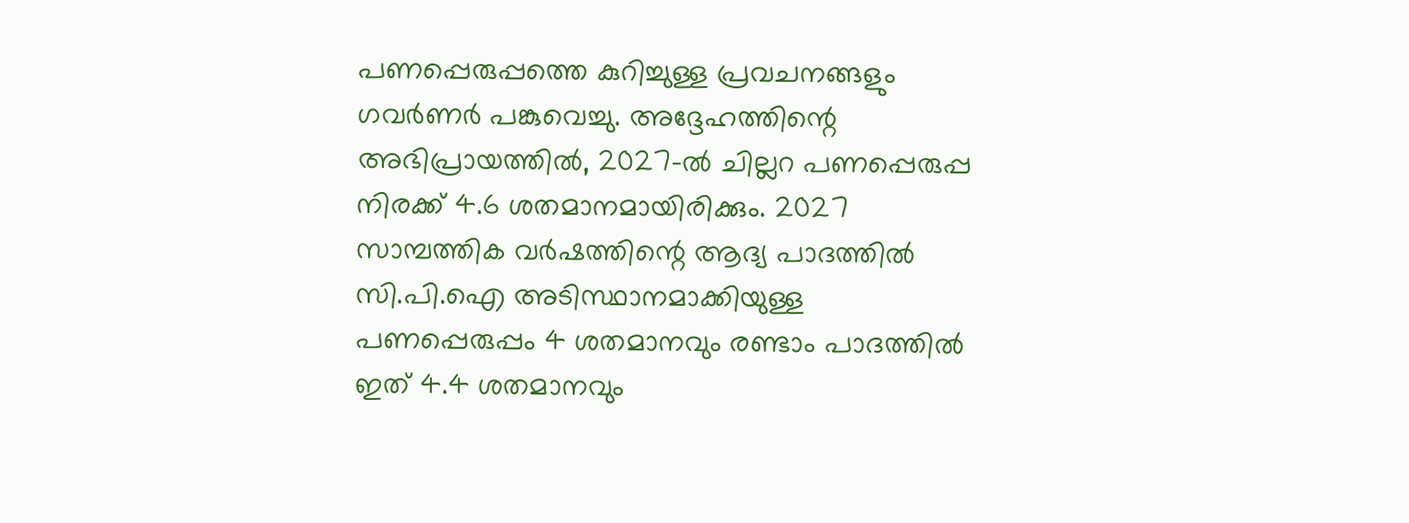പണപ്പെരുപ്പത്തെ കുറിച്ചുള്ള പ്രവചനങ്ങളും ഗവർണർ പങ്കുവെച്ചു. അദ്ദേഹത്തിന്റെ അഭിപ്രായത്തിൽ, 2027-ൽ ചില്ലറ പണപ്പെരുപ്പ നിരക്ക് 4.6 ശതമാനമായിരിക്കും. 2027 സാമ്പത്തിക വർഷത്തിന്റെ ആദ്യ പാദത്തിൽ സി.പി.ഐ അടിസ്ഥാനമാക്കിയുള്ള പണപ്പെരുപ്പം 4 ശതമാനവും രണ്ടാം പാദത്തിൽ ഇത് 4.4 ശതമാനവും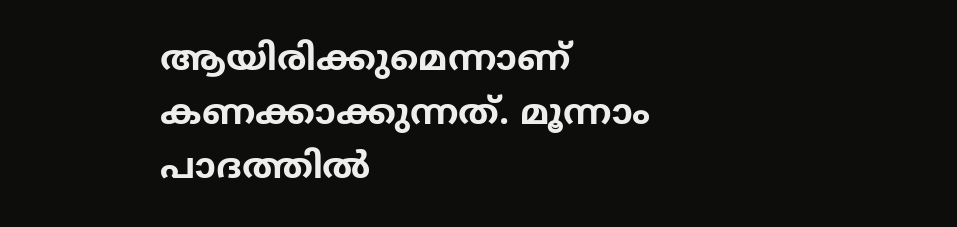ആയിരിക്കുമെന്നാണ് കണക്കാക്കുന്നത്. മൂന്നാം പാദത്തിൽ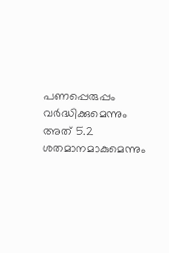പണപ്പെരുപ്പം വർദ്ധിക്കുമെന്നും അത് 5.2 ശതമാനമാകുമെന്നും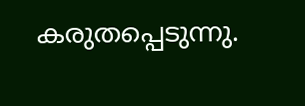കരുതപ്പെടുന്നു.